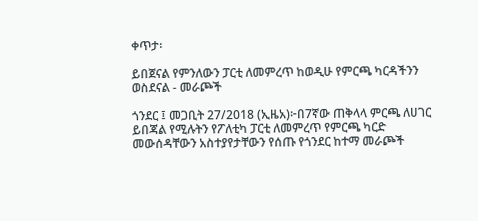ቀጥታ፡

ይበጀናል የምንለውን ፓርቲ ለመምረጥ ከወዲሁ የምርጫ ካርዳችንን ወስደናል - መራጮች

ጎንደር ፤ መጋቢት 27/2018 (ኢዜአ)፦በ7ኛው ጠቅላላ ምርጫ ለሀገር ይበጃል የሚሉትን የፖለቲካ ፓርቲ ለመምረጥ የምርጫ ካርድ መውሰዳቸውን አስተያየታቸውን የሰጡ የጎንደር ከተማ መራጮች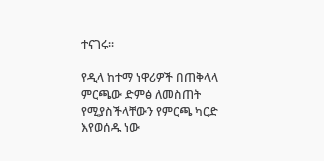ተናገሩ፡፡

የዲላ ከተማ ነዋሪዎች በጠቅላላ ምርጫው ድምፅ ለመስጠት የሚያስችላቸውን የምርጫ ካርድ እየወሰዱ ነው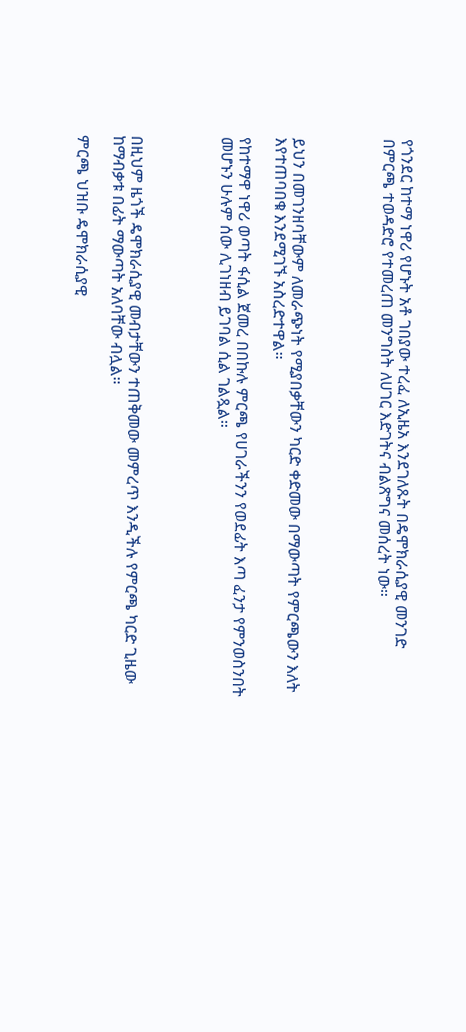የጎንደር ከተማ ነዋሪ የሆኑት አቶ ገበያው ተረፈ ለኢዜአ እንደገለጹት በዴሞክራሲያዊ መንገድ በምርጫ ተወዳድሮ የተመረጠ መንግስት ለሀገር እድገትና ብልጽግና መሰረት ነው።




ይህን በመገንዘባቸውም ለመራጭነት የሚያበቃቸውን ካርድ ቀድመው በማውጣት የምርጫውን እለት እየተጠባበቁ እንደሚገኙ አስረድተዋል።

የከተማዋ ነዋሪ ወጣት ፋሲል ጀመረ በበኩሉ ምርጫ የሀገራችንን የወደፊት እጣ ፈንታ የምንወስንበት መሆኑን ሁሉም ሰው ሊገነዘብ ይገባል ሲል ገልጿል።




በዚህም ዜጎች ዴሞክራሲያዊ መብታቸውን ተጠቅመው መምረጥ እንዲችሉ የምርጫ ካርድ ጊዜው ከማብቃቱ በፊት ማውጣት አለባቸው ብሏል።

ምርጫ ህዝቡ ዴሞክራሲያዊ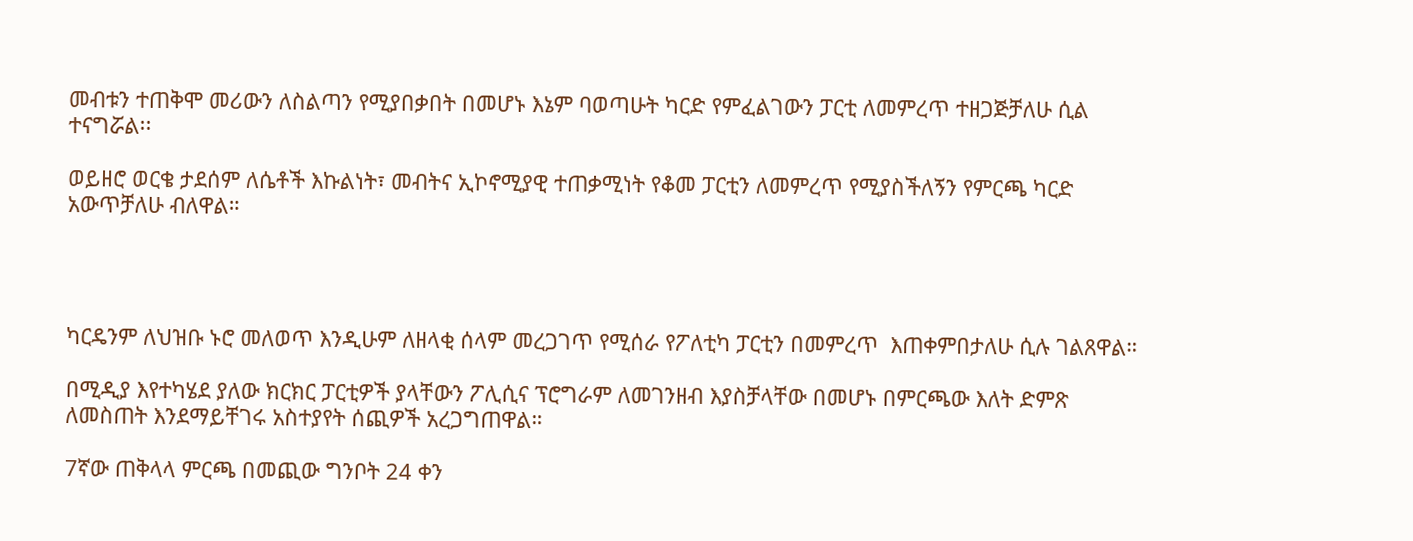መብቱን ተጠቅሞ መሪውን ለስልጣን የሚያበቃበት በመሆኑ እኔም ባወጣሁት ካርድ የምፈልገውን ፓርቲ ለመምረጥ ተዘጋጅቻለሁ ሲል ተናግሯል፡፡

ወይዘሮ ወርቄ ታደሰም ለሴቶች እኩልነት፣ መብትና ኢኮኖሚያዊ ተጠቃሚነት የቆመ ፓርቲን ለመምረጥ የሚያስችለኝን የምርጫ ካርድ አውጥቻለሁ ብለዋል።




ካርዴንም ለህዝቡ ኑሮ መለወጥ እንዲሁም ለዘላቂ ሰላም መረጋገጥ የሚሰራ የፖለቲካ ፓርቲን በመምረጥ  እጠቀምበታለሁ ሲሉ ገልጸዋል።

በሚዲያ እየተካሄደ ያለው ክርክር ፓርቲዎች ያላቸውን ፖሊሲና ፕሮግራም ለመገንዘብ እያስቻላቸው በመሆኑ በምርጫው እለት ድምጽ ለመስጠት እንደማይቸገሩ አስተያየት ሰጪዎች አረጋግጠዋል።

7ኛው ጠቅላላ ምርጫ በመጪው ግንቦት 24 ቀን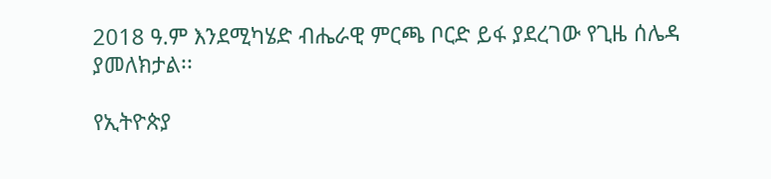2018 ዓ.ም እንደሚካሄድ ብሔራዊ ምርጫ ቦርድ ይፋ ያደረገው የጊዜ ሰሌዳ ያመለክታል፡፡

የኢትዮጵያ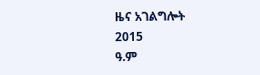ዜና አገልግሎት
2015
ዓ.ም